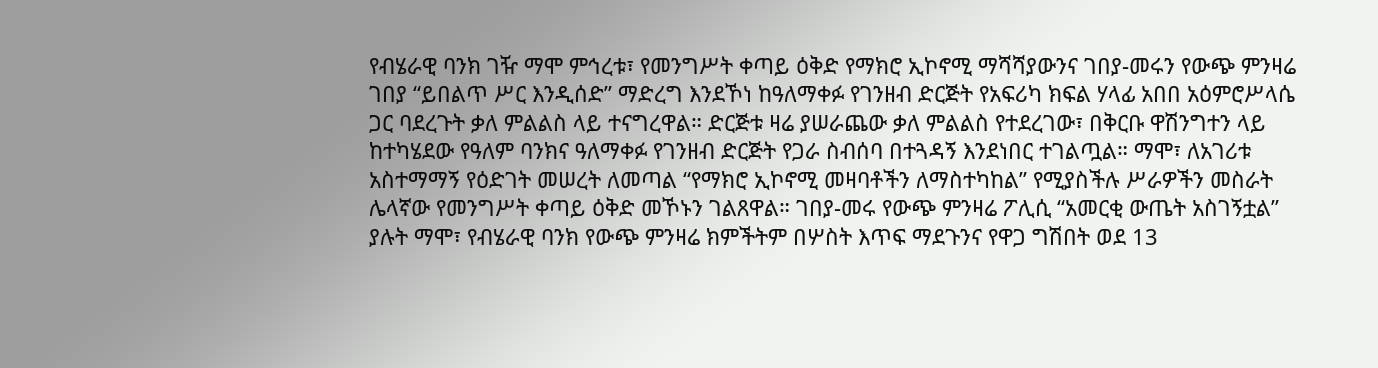የብሄራዊ ባንክ ገዥ ማሞ ምኅረቱ፣ የመንግሥት ቀጣይ ዕቅድ የማክሮ ኢኮኖሚ ማሻሻያውንና ገበያ-መሩን የውጭ ምንዛሬ ገበያ “ይበልጥ ሥር እንዲሰድ” ማድረግ እንደኾነ ከዓለማቀፉ የገንዘብ ድርጅት የአፍሪካ ክፍል ሃላፊ አበበ አዕምሮሥላሴ ጋር ባደረጉት ቃለ ምልልስ ላይ ተናግረዋል። ድርጅቱ ዛሬ ያሠራጨው ቃለ ምልልስ የተደረገው፣ በቅርቡ ዋሽንግተን ላይ ከተካሄደው የዓለም ባንክና ዓለማቀፉ የገንዘብ ድርጅት የጋራ ስብሰባ በተጓዳኝ እንደነበር ተገልጧል። ማሞ፣ ለአገሪቱ አስተማማኝ የዕድገት መሠረት ለመጣል “የማክሮ ኢኮኖሚ መዛባቶችን ለማስተካከል” የሚያስችሉ ሥራዎችን መስራት ሌላኛው የመንግሥት ቀጣይ ዕቅድ መኾኑን ገልጸዋል። ገበያ-መሩ የውጭ ምንዛሬ ፖሊሲ “አመርቂ ውጤት አስገኝቷል” ያሉት ማሞ፣ የብሄራዊ ባንክ የውጭ ምንዛሬ ክምችትም በሦስት እጥፍ ማደጉንና የዋጋ ግሽበት ወደ 13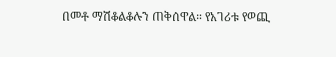በመቶ ማሽቆልቆሉን ጠቅሰዋል። የአገሪቱ የወጪ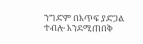ንግድም በእጥፍ ያድጋል ተብሎ እንደሚጠበቅ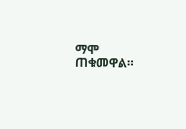ማሞ ጠቁመዋል።